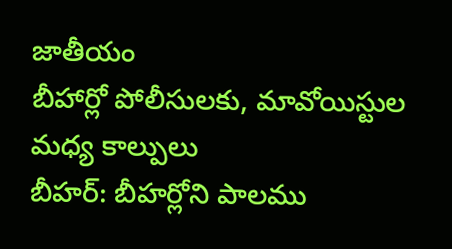జాతీయం
బీహార్లో పోలీసులకు, మావోయిస్టుల మధ్య కాల్పులు
బీహర్: బీహర్లోని పాలము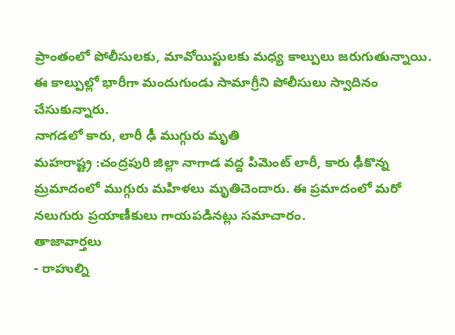ప్రాంతంలో పోలీసులకు, మావోయిస్టులకు మధ్య కాల్పులు జరుగుతున్నాయి. ఈ కాల్పుల్లో భారీగా మందుగుండు సామాగ్రీని పోలీసులు స్వాదినం చేసుకున్నారు.
నాగడలో కారు, లారీ ఢీ ముగ్గురు మృతి
మహరాష్ట్ర :చంద్రపురి జిల్లా నాగాడ వద్ద పిమెంట్ లారీ, కారు ఢీకొన్న మ్రమాదంలో ముగ్గురు మహిళలు మృతిచెందారు. ఈ ప్రమాదంలో మరో నలుగురు ప్రయాణీకులు గాయపడినట్లు సమాచారం.
తాజావార్తలు
- రాహుల్ని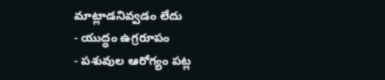మాట్లాడనివ్వడం లేదు
- యుద్ధం ఉగ్రరూపం
- పశువుల ఆరోగ్యం పట్ల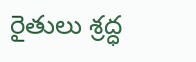రైతులు శ్రద్ధ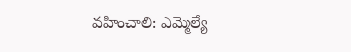వహించాలి: ఎమ్మెల్యే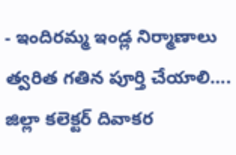- ఇందిరమ్మ ఇండ్ల నిర్మాణాలు త్వరిత గతిన పూర్తి చేయాలి…. జిల్లా కలెక్టర్ దివాకర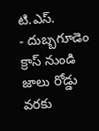టి.ఎస్.
- దుబ్బగూడెం క్రాస్ నుండి జాలు రోడ్డు వరకు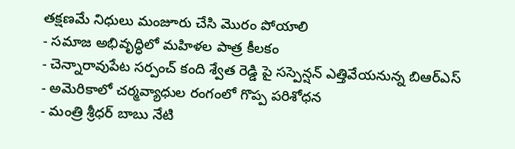తక్షణమే నిధులు మంజూరు చేసి మొరం పోయాలి
- సమాజ అభివృద్ధిలో మహిళల పాత్ర కీలకం
- చెన్నారావుపేట సర్పంచ్ కంది శ్వేత రెడ్డి పై సస్పెన్షన్ ఎత్తివేయనున్న బిఆర్ఎస్
- అమెరికాలో చర్మవ్యాధుల రంగంలో గొప్ప పరిశోధన
- మంత్రి శ్రీధర్ బాబు నేటి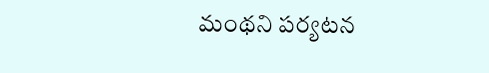మంథని పర్యటన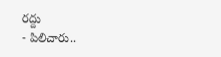రద్దు
- పిలిచారు..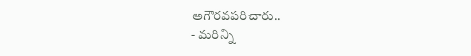అగౌరవపరిచారు..
- మరిన్ని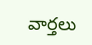వార్తలు